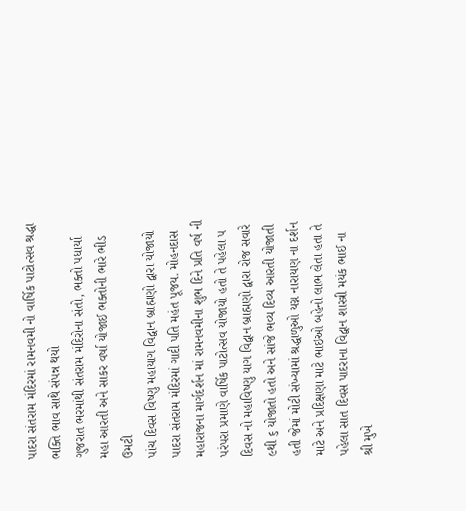પાદરા સંતરામ મંદિરમાં રામનવમી નો વાર્ષિક પાટોત્સવ શ્રદ્ધા ભક્તિ ભાવ સાથે સંપન્ન થયો
ગુજરાત ભરમાંથી સંતરામ મંદિરોના સંતો, ભક્તો પધાર્યા
મહા આરતી અને સાકર વર્ષા યોજાઈ ભક્તોની ભારે ભીડ ઉમટી
પાંચ દિવસ વિષ્ણુ મહાયાગ વિદ્વાન બ્રાહ્મણો દ્વારા યોજાયો
પાદરા સંતરામ મંદિરમાં ગાદી પતિ મહંત પૂજય. મોહનદાસ મહારાજના માર્ગદર્શન માં રામનવમીના શુભ દિને પ્રતિ વર્ષ ની પરંપરા પ્રમાણે વાર્ષિક પાટોત્સવ યોજાયો હતો તે પહેલા ૫ દિવસ નો મહાવિષ્ણુ યાગ વિદ્વાન બ્રાહ્મણો દ્વારા રોજ સવારે ૯થી ૬ યોજાતો હતો અને સાંજે ભવ્ય દિવ્ય આરતી યોજાતી હતી જેમાં મોટી સંખ્યામાં શ્રદ્ધાળુઓ યગ્ન નારાયણ ના દર્શન માટે અને પ્રદિક્ષણા માટે ભાઇઓ બહેનો લાભ લેતા હતા તે પહેલા સાત દિવસ પાદરાના વિદ્વાન શાસ્ત્રી મયંક ભાઈ ના શ્રી મુખે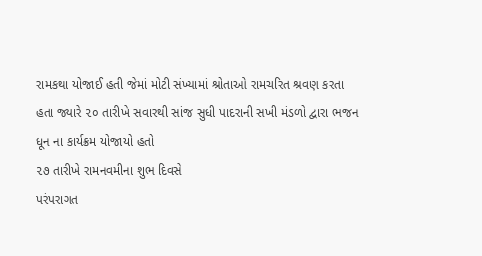રામકથા યોજાઈ હતી જેમાં મોટી સંખ્યામાં શ્રોતાઓ રામચરિત શ્રવણ કરતા હતા જ્યારે ૨૦ તારીખે સવારથી સાંજ સુધી પાદરાની સખી મંડળો દ્વારા ભજન ધૂન ના કાર્યક્રમ યોજાયો હતો
૨૭ તારીખે રામનવમીના શુભ દિવસે
પરંપરાગત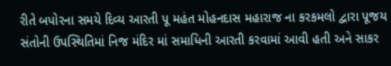રીતે બપોરના સમયે દિવ્ય આરતી પૂ મહંત મોહનદાસ મહારાજ ના કરકમલો દ્વારા પૂજય સંતોની ઉપસ્થિતિમાં નિજ મંદિર માં સમાધિની આરતી કરવામાં આવી હતી અને સાકર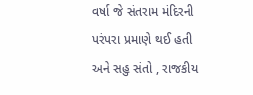વર્ષા જે સંતરામ મંદિરની પરંપરા પ્રમાણે થઈ હતી અને સહુ સંતો , રાજકીય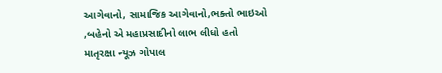આગેવાનો, સામાજિક આગેવાનો,ભક્તો ભાઇઓ ,બહેનો એ મહાપ્રસાદીનો લાભ લીધો હતો
માતૃરક્ષા ન્યૂઝ ગોપાલ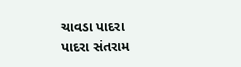ચાવડા પાદરા
પાદરા સંતરામ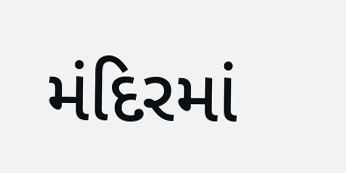મંદિરમાં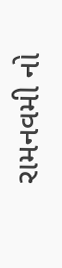રામનવમી નો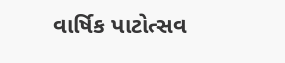વાર્ષિક પાટોત્સવ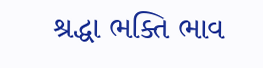શ્રદ્ધા ભક્તિ ભાવ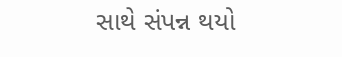સાથે સંપન્ન થયો